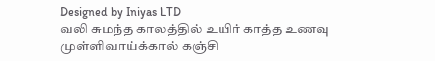Designed by Iniyas LTD
வலி சுமந்த காலத்தில் உயிர் காத்த உணவு முள்ளிவாய்க்கால் கஞ்சி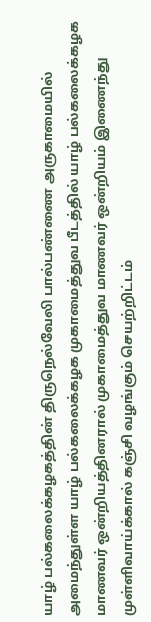யாழ் பல்கலைக்கழகத்தின் திருநெல்வேலி பால்பண்ணை அருகாமையில் அமைந்துள்ள யாழ் பல்கலைக்கழக முகாமைத்துவ பீடத்தில் யாழ் பல்கலைக்கழக மாணவர் ஒன்றியத்தினரால் முகாமைத்துவ மாணவர் ஒன்றியம் இணைந்து முள்ளிவாய்க்கால் கஞ்சி வழங்கும் செயற்றிட்டம்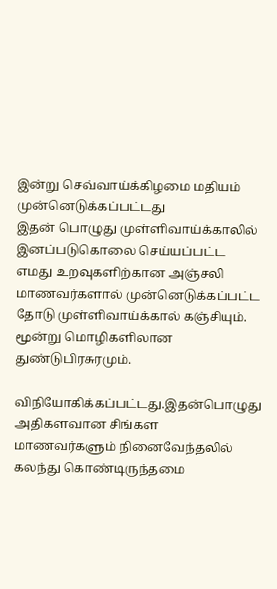இன்று செவ்வாய்க்கிழமை மதியம் முன்னெடுக்கப்பட்டது
இதன் பொழுது முள்ளிவாய்க்காலில் இனப்படுகொலை செய்யப்பட்ட எமது உறவுகளிற்கான அஞ்சலி மாணவர்களால் முன்னெடுக்கப்பட்ட தோடு முள்ளிவாய்க்கால் கஞ்சியும். மூன்று மொழிகளிலான துண்டுபிரசுரமும்.

விநியோகிக்கப்பட்டது.இதன்பொழுது அதிகளவான சிங்கள மாணவர்களும் நினைவேந்தலில் கலந்து கொண்டிருந்தமை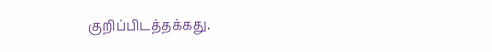குறிப்பிடத்தக்கது.